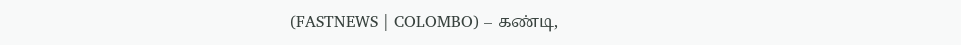(FASTNEWS | COLOMBO) – கண்டி,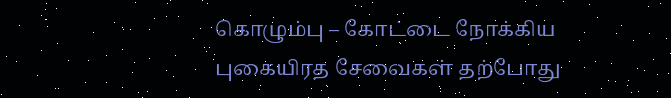கொழும்பு – கோட்டை நோக்கிய புகையிரத சேவைகள் தற்போது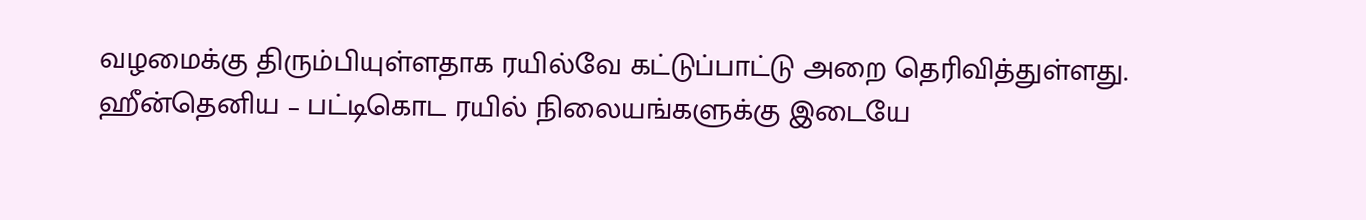வழமைக்கு திரும்பியுள்ளதாக ரயில்வே கட்டுப்பாட்டு அறை தெரிவித்துள்ளது.
ஹீன்தெனிய – பட்டிகொட ரயில் நிலையங்களுக்கு இடையே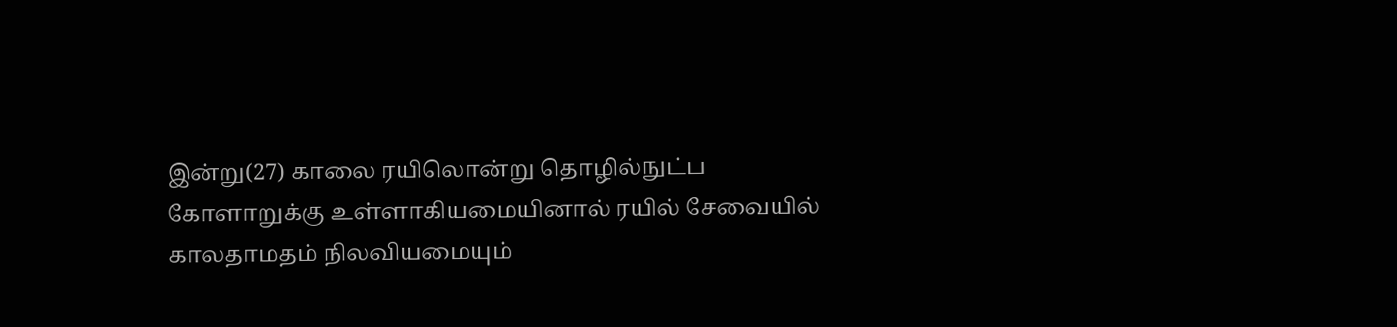இன்று(27) காலை ரயிலொன்று தொழில்நுட்ப கோளாறுக்கு உள்ளாகியமையினால் ரயில் சேவையில் காலதாமதம் நிலவியமையும்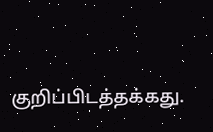குறிப்பிடத்தக்கது.